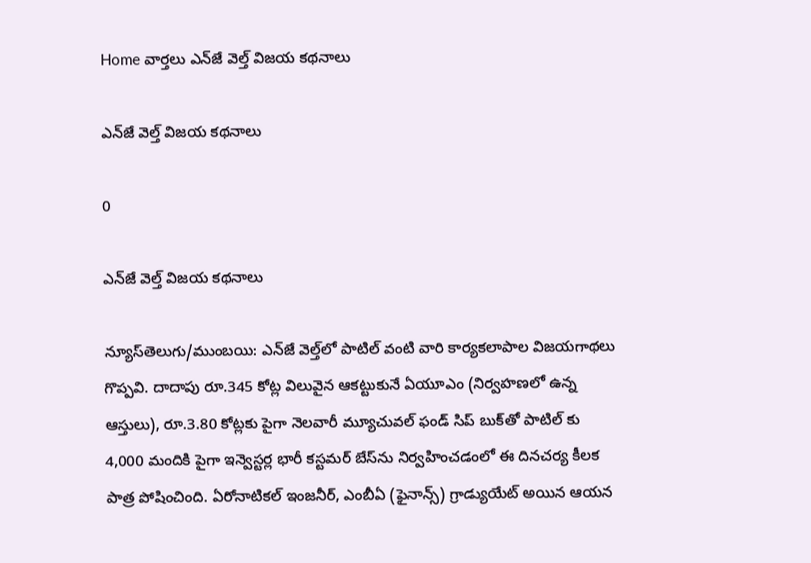Home వార్తలు ఎన్‌జే వెల్త్‌ విజయ కథనాలు

ఎన్‌జే వెల్త్‌ విజయ కథనాలు

0

ఎన్‌జే వెల్త్‌ విజయ కథనాలు

న్యూస్‌తెలుగు/ముంబయి: ఎన్‌జే వెల్త్‌లో పాటిల్‌ వంటి వారి కార్యకలాపాల విజయగాథలు గొప్పవి. దాదాపు రూ.345 కోట్ల విలువైన ఆకట్టుకునే ఏయూఎం (నిర్వహణలో ఉన్న ఆస్తులు), రూ.3.80 కోట్లకు పైగా నెలవారీ మ్యూచువల్‌ ఫండ్‌ సిప్‌ బుక్‌తో పాటిల్‌ కు 4,000 మందికి పైగా ఇన్వెస్టర్ల భారీ కస్టమర్‌ బేస్‌ను నిర్వహించడంలో ఈ దినచర్య కీలక పాత్ర పోషించింది. ఏరోనాటికల్‌ ఇంజనీర్‌, ఎంబీఏ (ఫైనాన్స్‌) గ్రాడ్యుయేట్‌ అయిన ఆయన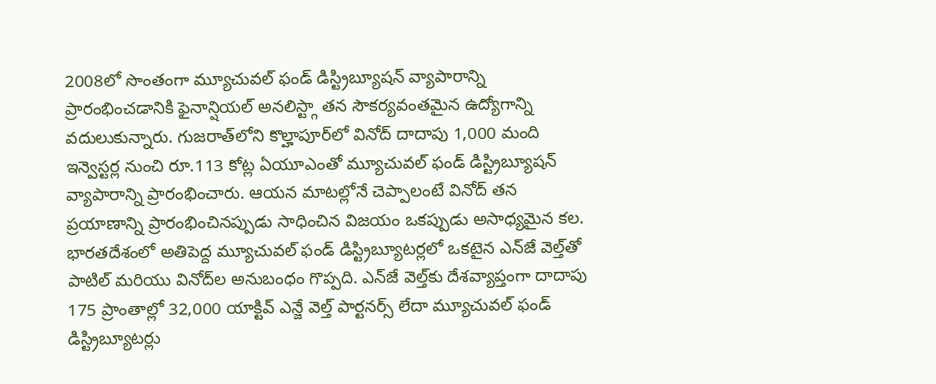2008లో సొంతంగా మ్యూచువల్‌ ఫండ్‌ డిస్ట్రిబ్యూషన్‌ వ్యాపారాన్ని ప్రారంభించడానికి ఫైనాన్షియల్‌ అనలిస్ట్గా తన సౌకర్యవంతమైన ఉద్యోగాన్ని వదులుకున్నారు. గుజరాత్‌లోని కొల్హాపూర్‌లో వినోద్‌ దాదాపు 1,000 మంది ఇన్వెస్టర్ల నుంచి రూ.113 కోట్ల ఏయూఎంతో మ్యూచువల్‌ ఫండ్‌ డిస్ట్రిబ్యూషన్‌ వ్యాపారాన్ని ప్రారంభించారు. ఆయన మాటల్లోనే చెప్పాలంటే వినోద్‌ తన ప్రయాణాన్ని ప్రారంభించినప్పుడు సాధించిన విజయం ఒకప్పుడు అసాధ్యమైన కల. భారతదేశంలో అతిపెద్ద మ్యూచువల్‌ ఫండ్‌ డిస్ట్రిబ్యూటర్లలో ఒకటైన ఎన్‌జే వెల్త్‌తో పాటిల్‌ మరియు వినోద్‌ల అనుబంధం గొప్పది. ఎన్‌జే వెల్త్‌కు దేశవ్యాప్తంగా దాదాపు 175 ప్రాంతాల్లో 32,000 యాక్టివ్‌ ఎన్జే వెల్త్‌ పార్టనర్స్‌ లేదా మ్యూచువల్‌ ఫండ్‌ డిస్ట్రిబ్యూటర్లు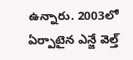ఉన్నారు. 2003లో ఏర్పాటైన ఎన్జే వెల్త్‌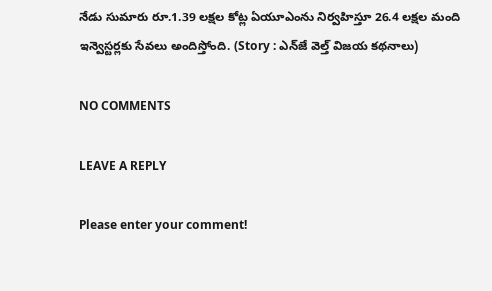నేడు సుమారు రూ.1.39 లక్షల కోట్ల ఏయూఎంను నిర్వహిస్తూ 26.4 లక్షల మంది ఇన్వెస్టర్లకు సేవలు అందిస్తోంది. (Story : ఎన్‌జే వెల్త్‌ విజయ కథనాలు)

NO COMMENTS

LEAVE A REPLY

Please enter your comment!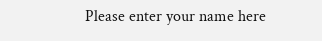Please enter your name here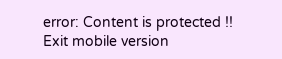error: Content is protected !!
Exit mobile version